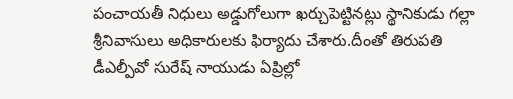పంచాయతీ నిధులు అడ్డుగోలుగా ఖర్చుపెట్టినట్లు స్థానికుడు గల్లా శ్రీనివాసులు అధికారులకు ఫిర్యాదు చేశారు.దీంతో తిరుపతి డీఎల్పీవో సురేష్ నాయుడు ఏప్రిల్లో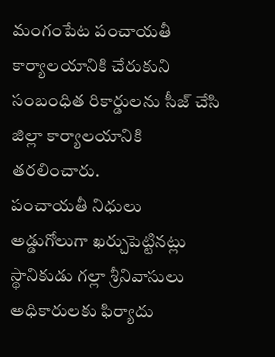మంగంపేట పంచాయతీ కార్యాలయానికి చేరుకుని సంబంధిత రికార్డులను సీజ్ చేసి జిల్లా కార్యాలయానికి తరలించారు.
పంచాయతీ నిధులు అడ్డుగోలుగా ఖర్చుపెట్టినట్లు స్థానికుడు గల్లా శ్రీనివాసులు అధికారులకు ఫిర్యాదు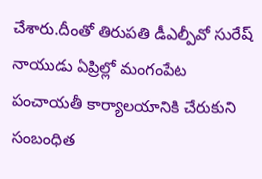చేశారు.దీంతో తిరుపతి డీఎల్పీవో సురేష్ నాయుడు ఏప్రిల్లో మంగంపేట పంచాయతీ కార్యాలయానికి చేరుకుని సంబంధిత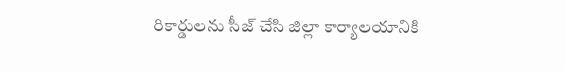రికార్డులను సీజ్ చేసి జిల్లా కార్యాలయానికి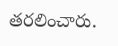తరలించారు.